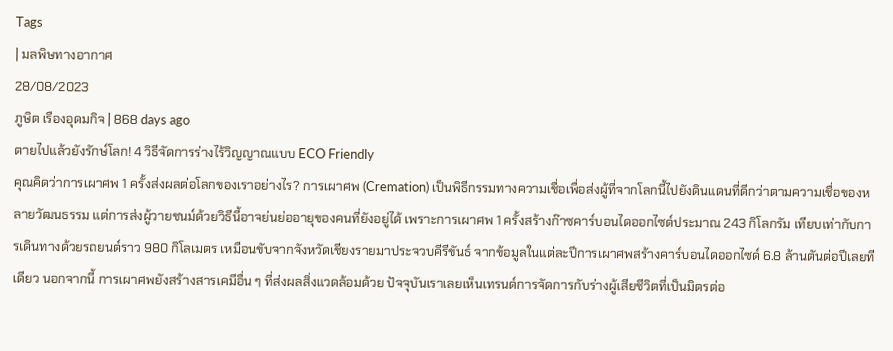Tags
| มลพิษทางอากาศ
28/08/2023
ภูษิต เรืองอุดมกิจ | 868 days ago
ตายไปแล้วยังรักษ์โลก! 4 วิธีจัดการร่างไร้วิญญาณแบบ ECO Friendly
คุณคิดว่าการเผาศพ 1 ครั้งส่งผลต่อโลกของเราอย่างไร? การเผาศพ (Cremation) เป็นพิธีกรรมทางความเชื่อเพื่อส่งผู้ที่จากโลกนี้ไปยังดินแดนที่ดีกว่าตามความเชื่อของหลายวัฒนธรรม แต่การส่งผู้วายชนม์ด้วยวิธีนี้อาจย่นย่ออายุของคนที่ยังอยู่ได้ เพราะการเผาศพ 1 ครั้งสร้างก๊าซคาร์บอนไดออกไซด์ประมาณ 243 กิโลกรัม เทียบเท่ากับการเดินทางด้วยรถยนต์ราว 980 กิโลเมตร เหมือนขับจากจังหวัดเชียงรายมาประจวบคีรีขันธ์ จากข้อมูลในแต่ละปีการเผาศพสร้างคาร์บอนไดออกไซด์ 6.8 ล้านตันต่อปีเลยทีเดียว นอกจากนี้ การเผาศพยังสร้างสารเคมีอื่น ๆ ที่ส่งผลสิ่งแวดล้อมด้วย ปัจจุบันเราเลยเห็นเทรนด์การจัดการกับร่างผู้เสียชีวิตที่เป็นมิตรต่อ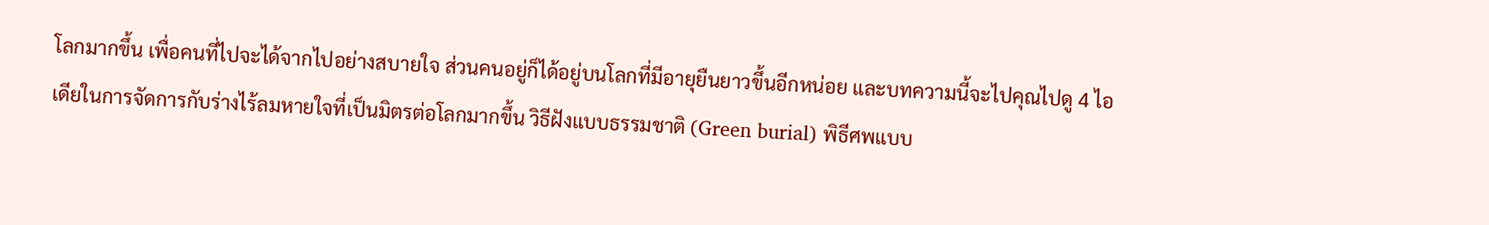โลกมากขึ้น เพื่อคนที่ไปจะได้จากไปอย่างสบายใจ ส่วนคนอยู่ก็ได้อยู่บนโลกที่มีอายุยืนยาวขึ้นอีกหน่อย และบทความนี้จะไปคุณไปดู 4 ไอเดียในการจัดการกับร่างไร้ลมหายใจที่เป็นมิตรต่อโลกมากขึ้น วิธีฝังแบบธรรมชาติ (Green burial) พิธีศพแบบ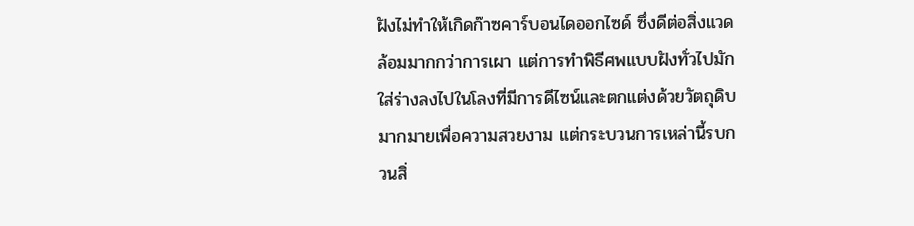ฝังไม่ทำให้เกิดก๊าซคาร์บอนไดออกไซด์ ซึ่งดีต่อสิ่งแวดล้อมมากกว่าการเผา แต่การทำพิธีศพแบบฝังทั่วไปมักใส่ร่างลงไปในโลงที่มีการดีไซน์และตกแต่งด้วยวัตถุดิบมากมายเพื่อความสวยงาม แต่กระบวนการเหล่านี้รบกวนสิ่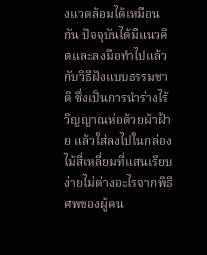งแวดล้อมได้เหมือนกัน ปัจจุบันได้มีแนวคิดและลงมือทำไปแล้วกับวิธีฝังแบบธรรมชาติ ซึ่งเป็นการนำร่างไร้วิญญาณห่อด้วยผ้าฝ้าย แล้วใส่ลงไปในกล่องไม้สี่เหลี่ยมที่แสนเรียบง่ายไม่ต่างอะไรจากพิธีศพของผู้คน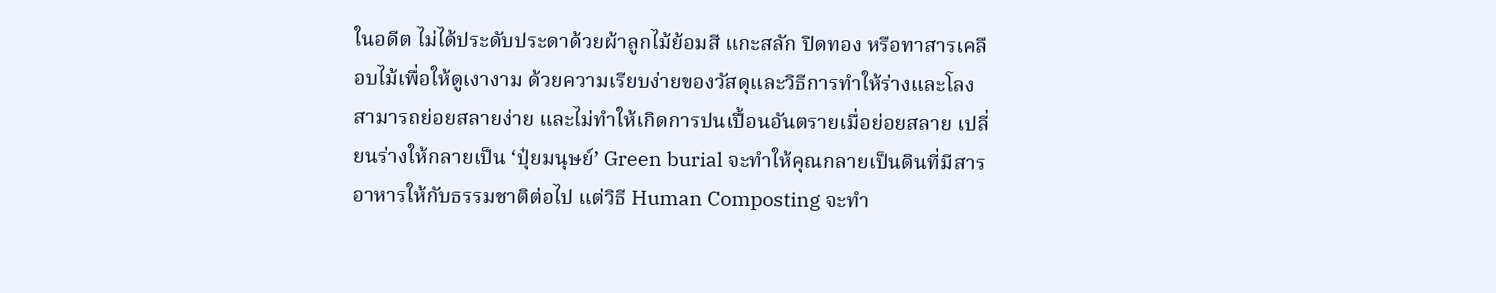ในอดีต ไม่ได้ประดับประดาด้วยผ้าลูกไม้ย้อมสี แกะสลัก ปิดทอง หรือทาสารเคลือบไม้เพื่อให้ดูเงางาม ด้วยความเรียบง่ายของวัสดุและวิธีการทำให้ร่างและโลงสามารถย่อยสลายง่าย และไม่ทำให้เกิดการปนเปื้อนอันตรายเมื่อย่อยสลาย เปลี่ยนร่างให้กลายเป็น ‘ปุ๋ยมนุษย์’ Green burial จะทำให้คุณกลายเป็นดินที่มีสารอาหารให้กับธรรมชาติต่อไป แต่วิธี Human Composting จะทำ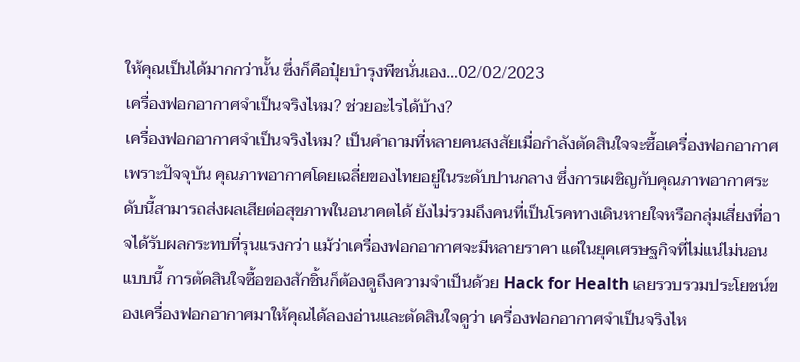ให้คุณเป็นได้มากกว่านั้น ซึ่งก็คือปุ๋ยบำรุงพืชนั่นเอง…02/02/2023
เครื่องฟอกอากาศจำเป็นจริงไหม? ช่วยอะไรได้บ้าง?
เครื่องฟอกอากาศจำเป็นจริงไหม? เป็นคำถามที่หลายคนสงสัยเมื่อกำลังตัดสินใจจะซื้อเครื่องฟอกอากาศ เพราะปัจจุบัน คุณภาพอากาศโดยเฉลี่ยของไทยอยู่ในระดับปานกลาง ซึ่งการเผชิญกับคุณภาพอากาศระดับนี้สามารถส่งผลเสียต่อสุขภาพในอนาคตได้ ยังไม่รวมถึงคนที่เป็นโรคทางเดินหายใจหรือกลุ่มเสี่ยงที่อาจได้รับผลกระทบที่รุนแรงกว่า แม้ว่าเครื่องฟอกอากาศจะมีหลายราคา แต่ในยุคเศรษฐกิจที่ไม่แน่ไม่นอนแบบนี้ การตัดสินใจซื้อของสักชิ้นก็ต้องดูถึงความจำเป็นด้วย Hack for Health เลยรวบรวมประโยชน์ของเครื่องฟอกอากาศมาให้คุณได้ลองอ่านและตัดสินใจดูว่า เครื่องฟอกอากาศจำเป็นจริงไห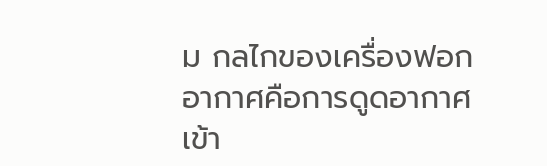ม กลไกของเครื่องฟอกอากาศคือการดูดอากาศเข้า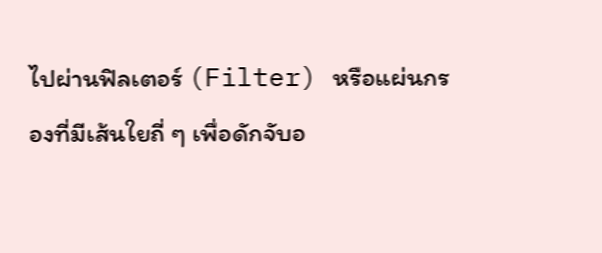ไปผ่านฟิลเตอร์ (Filter) หรือแผ่นกรองที่มีเส้นใยถี่ ๆ เพื่อดักจับอ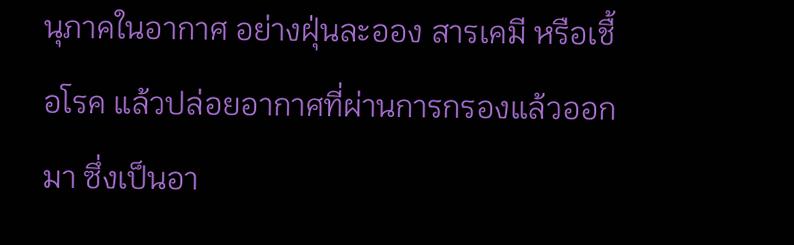นุภาคในอากาศ อย่างฝุ่นละออง สารเคมี หรือเชื้อโรค แล้วปล่อยอากาศที่ผ่านการกรองแล้วออกมา ซึ่งเป็นอา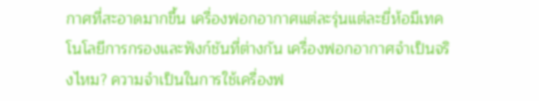กาศที่สะอาดมากขึ้น เครื่องฟอกอากาศแต่ละรุ่นแต่ละยี่ห้อมีเทคโนโลยีการกรองและฟังก์ชันที่ต่างกัน เครื่องฟอกอากาศจำเป็นจริงไหม? ความจำเป็นในการใช้เครื่องฟ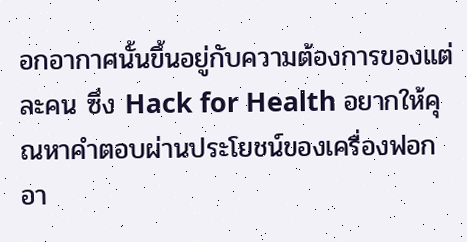อกอากาศนั้นขึ้นอยู่กับความต้องการของแต่ละคน ซึ่ง Hack for Health อยากให้คุณหาคำตอบผ่านประโยชน์ของเครื่องฟอกอา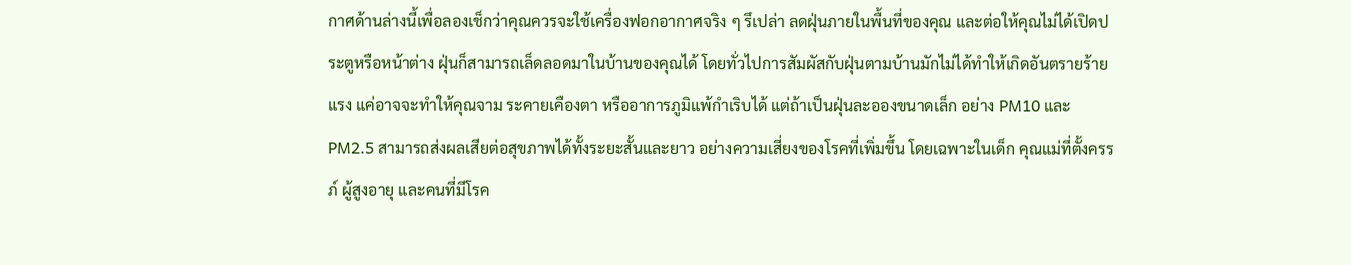กาศด้านล่างนี้เพื่อลองเช็กว่าคุณควรจะใช้เครื่องฟอกอากาศจริง ๆ รึเปล่า ลดฝุ่นภายในพื้นที่ของคุณ และต่อให้คุณไม่ได้เปิดประตูหรือหน้าต่าง ฝุ่นก็สามารถเล็ดลอดมาในบ้านของคุณได้ โดยทั่วไปการสัมผัสกับฝุ่นตามบ้านมักไม่ได้ทำให้เกิดอันตรายร้ายแรง แค่อาจจะทำให้คุณจาม ระคายเคืองตา หรืออาการภูมิแพ้กำเริบได้ แต่ถ้าเป็นฝุ่นละอองขนาดเล็ก อย่าง PM10 และ PM2.5 สามารถส่งผลเสียต่อสุขภาพได้ทั้งระยะสั้นและยาว อย่างความเสี่ยงของโรคที่เพิ่มขึ้น โดยเฉพาะในเด็ก คุณแม่ที่ตั้งครรภ์ ผู้สูงอายุ และคนที่มีโรค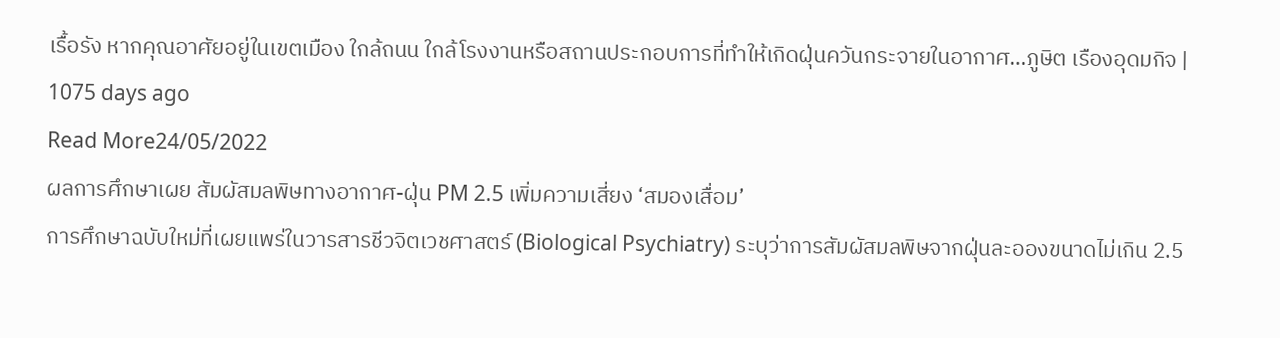เรื้อรัง หากคุณอาศัยอยู่ในเขตเมือง ใกล้ถนน ใกล้โรงงานหรือสถานประกอบการที่ทำให้เกิดฝุ่นควันกระจายในอากาศ…ภูษิต เรืองอุดมกิจ | 1075 days ago
Read More24/05/2022
ผลการศึกษาเผย สัมผัสมลพิษทางอากาศ-ฝุ่น PM 2.5 เพิ่มความเสี่ยง ‘สมองเสื่อม’
การศึกษาฉบับใหม่ที่เผยแพร่ในวารสารชีวจิตเวชศาสตร์ (Biological Psychiatry) ระบุว่าการสัมผัสมลพิษจากฝุ่นละอองขนาดไม่เกิน 2.5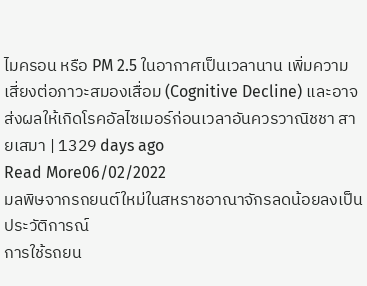ไมครอน หรือ PM 2.5 ในอากาศเป็นเวลานาน เพิ่มความเสี่ยงต่อภาวะสมองเสื่อม (Cognitive Decline) และอาจส่งผลให้เกิดโรคอัลไซเมอร์ก่อนเวลาอันควรวาณิชชา สายเสมา | 1329 days ago
Read More06/02/2022
มลพิษจากรถยนต์ใหม่ในสหราชอาณาจักรลดน้อยลงเป็นประวัติการณ์
การใช้รถยน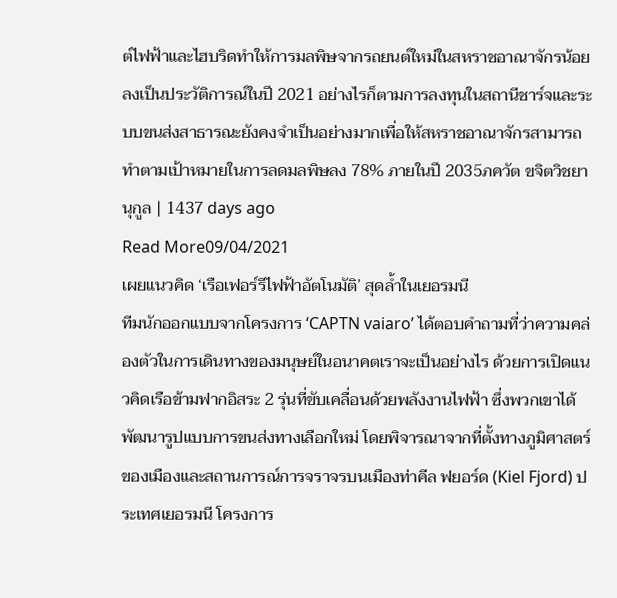ต์ไฟฟ้าและไฮบริดทำให้การมลพิษจากรถยนต์ใหม่ในสหราชอาณาจักรน้อยลงเป็นประวัติการณ์ในปี 2021 อย่างไรก็ตามการลงทุนในสถานีชาร์จและระบบขนส่งสาธารณะยังคงจำเป็นอย่างมากเพื่อให้สหราชอาณาจักรสามารถทำตามเป้าหมายในการลดมลพิษลง 78% ภายในปี 2035ภควัต ขจิตวิชยานุกูล | 1437 days ago
Read More09/04/2021
เผยแนวคิด ‘เรือเฟอร์รีไฟฟ้าอัตโนมัติ’ สุดล้ำในเยอรมนี
ทีมนักออกแบบจากโครงการ ‘CAPTN vaiaro’ ได้ตอบคำถามที่ว่าความคล่องตัวในการเดินทางของมนุษย์ในอนาคตเราจะเป็นอย่างไร ด้วยการเปิดแนวคิดเรือข้ามฟากอิสระ 2 รุ่นที่ขับเคลื่อนด้วยพลังงานไฟฟ้า ซึ่งพวกเขาได้พัฒนารูปแบบการขนส่งทางเลือกใหม่ โดยพิจารณาจากที่ตั้งทางภูมิศาสตร์ของเมืองและสถานการณ์การจราจรบนเมืองท่าคีล ฟยอร์ด (Kiel Fjord) ประเทศเยอรมนี โครงการ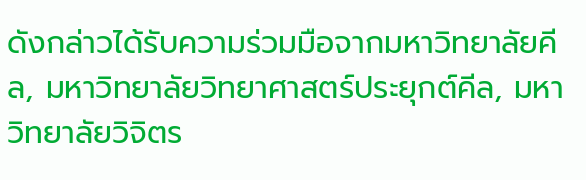ดังกล่าวได้รับความร่วมมือจากมหาวิทยาลัยคีล, มหาวิทยาลัยวิทยาศาสตร์ประยุกต์คีล, มหาวิทยาลัยวิจิตร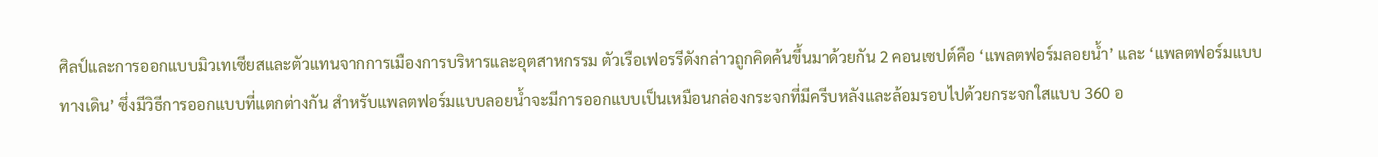ศิลป์และการออกแบบมิวเทเซียสและตัวแทนจากการเมืองการบริหารและอุตสาหกรรม ตัวเรือเฟอรรีดังกล่าวถูกคิดค้นขึ้นมาด้วยกัน 2 คอนเซปต์คือ ‘แพลตฟอร์มลอยน้ำ’ และ ‘แพลตฟอร์มแบบทางเดิน’ ซึ่งมีวิธีการออกแบบที่แตกต่างกัน สำหรับแพลตฟอร์มแบบลอยน้ำจะมีการออกแบบเป็นเหมือนกล่องกระจกที่มีครีบหลังและล้อมรอบไปด้วยกระจกใสแบบ 360 อ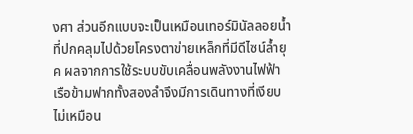งศา ส่วนอีกแบบจะเป็นเหมือนเทอร์มินัลลอยน้ำที่ปกคลุมไปด้วยโครงตาข่ายเหล็กที่มีดีไซน์ล้ำยุค ผลจากการใช้ระบบขับเคลื่อนพลังงานไฟฟ้า เรือข้ามฟากทั้งสองลำจึงมีการเดินทางที่เงียบ ไม่เหมือน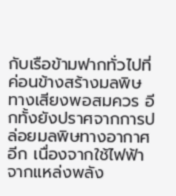กับเรือข้ามฟากทั่วไปที่ค่อนข้างสร้างมลพิษทางเสียงพอสมควร อีกทั้งยังปราศจากการปล่อยมลพิษทางอากาศอีก เนื่องจากใช้ไฟฟ้าจากแหล่งพลัง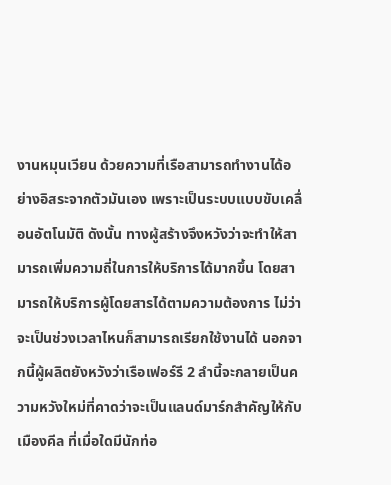งานหมุนเวียน ด้วยความที่เรือสามารถทำงานได้อย่างอิสระจากตัวมันเอง เพราะเป็นระบบแบบขับเคลื่อนอัตโนมัติ ดังนั้น ทางผู้สร้างจึงหวังว่าจะทำให้สามารถเพิ่มความถี่ในการให้บริการได้มากขึ้น โดยสามารถให้บริการผู้โดยสารได้ตามความต้องการ ไม่ว่าจะเป็นช่วงเวลาไหนก็สามารถเรียกใช้งานได้ นอกจากนี้ผู้ผลิตยังหวังว่าเรือเฟอร์รี 2 ลำนี้จะกลายเป็นความหวังใหม่ที่คาดว่าจะเป็นแลนด์มาร์กสำคัญให้กับเมืองคีล ที่เมื่อใดมีนักท่อ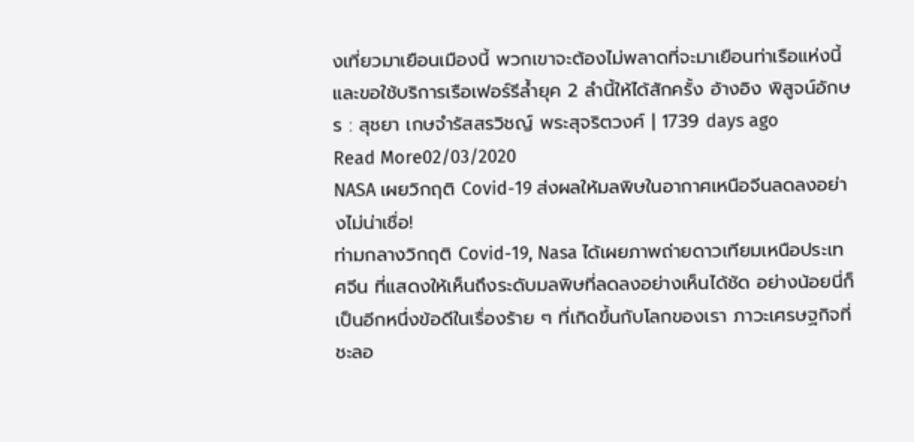งเที่ยวมาเยือนเมืองนี้ พวกเขาจะต้องไม่พลาดที่จะมาเยือนท่าเรือแห่งนี้และขอใช้บริการเรือเฟอร์รีล้ำยุค 2 ลำนี้ให้ได้สักครั้ง อ้างอิง พิสูจน์อักษร : สุชยา เกษจำรัสสรวิชญ์ พระสุจริตวงศ์ | 1739 days ago
Read More02/03/2020
NASA เผยวิกฤติ Covid-19 ส่งผลให้มลพิษในอากาศเหนือจีนลดลงอย่างไม่น่าเชื่อ!
ท่ามกลางวิกฤติ Covid-19, Nasa ได้เผยภาพถ่ายดาวเทียมเหนือประเทศจีน ที่แสดงให้เห็นถึงระดับมลพิษที่ลดลงอย่างเห็นได้ชัด อย่างน้อยนี่ก็เป็นอีกหนึ่งข้อดีในเรื่องร้าย ๆ ที่เกิดขึ้นกับโลกของเรา ภาวะเศรษฐกิจที่ชะลอ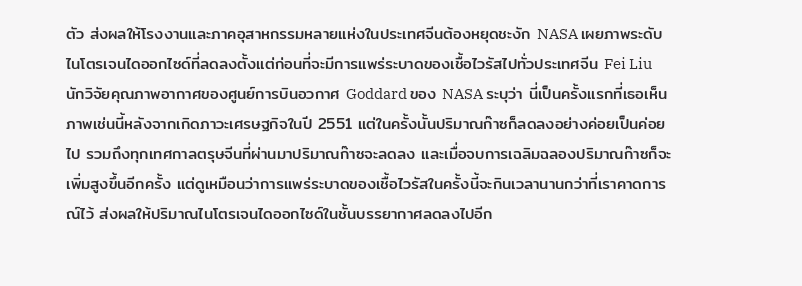ตัว ส่งผลให้โรงงานและภาคอุสาหกรรมหลายแห่งในประเทศจีนต้องหยุดชะงัก NASA เผยภาพระดับไนโตรเจนไดออกไซด์ที่ลดลงตั้งแต่ก่อนที่จะมีการแพร่ระบาดของเชื้อไวรัสไปทั่วประเทศจีน Fei Liu นักวิจัยคุณภาพอากาศของศูนย์การบินอวกาศ Goddard ของ NASA ระบุว่า นี่เป็นครั้งแรกที่เธอเห็นภาพเช่นนี้หลังจากเกิดภาวะเศรษฐกิจในปี 2551 แต่ในครั้งนั้นปริมาณก๊าซก็ลดลงอย่างค่อยเป็นค่อยไป รวมถึงทุกเทศกาลตรุษจีนที่ผ่านมาปริมาณก๊าซจะลดลง และเมื่อจบการเฉลิมฉลองปริมาณก๊าซก็จะเพิ่มสูงขึ้นอีกครั้ง แต่ดูเหมือนว่าการแพร่ระบาดของเชื้อไวรัสในครั้งนี้จะกินเวลานานกว่าที่เราคาดการณ์ไว้ ส่งผลให้ปริมาณไนโตรเจนไดออกไซด์ในชั้นบรรยากาศลดลงไปอีก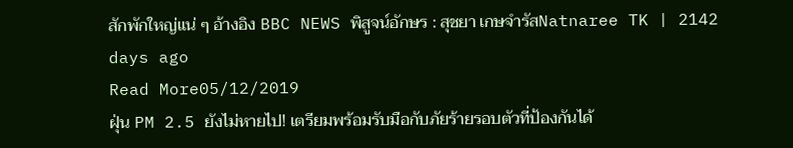สักพักใหญ่แน่ ๆ อ้างอิง BBC NEWS พิสูจน์อักษร : สุชยา เกษจำรัสNatnaree TK | 2142 days ago
Read More05/12/2019
ฝุ่น PM 2.5 ยังไม่หายไป! เตรียมพร้อมรับมือกับภัยร้ายรอบตัวที่ป้องกันได้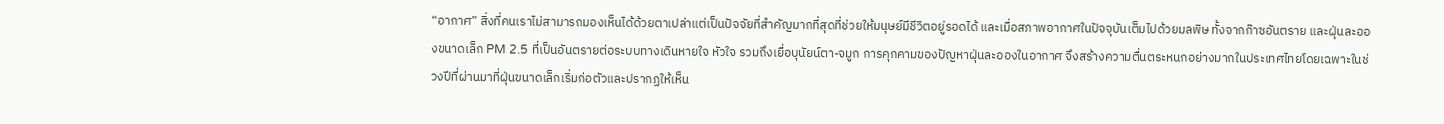“อากาศ” สิ่งที่คนเราไม่สามารถมองเห็นได้ด้วยตาเปล่าแต่เป็นปัจจัยที่สำคัญมากที่สุดที่ช่วยให้มนุษย์มีชีวิตอยู่รอดได้ และเมื่อสภาพอากาศในปัจจุบันเต็มไปด้วยมลพิษ ทั้งจากก๊าซอันตราย และฝุ่นละอองขนาดเล็ก PM 2.5 ที่เป็นอันตรายต่อระบบทางเดินหายใจ หัวใจ รวมถึงเยื่อบุนัยน์ตา-จมูก การคุกคามของปัญหาฝุ่นละอองในอากาศ จึงสร้างความตื่นตระหนกอย่างมากในประเทศไทยโดยเฉพาะในช่วงปีที่ผ่านมาที่ฝุ่นขนาดเล็กเริ่มก่อตัวและปรากฏให้เห็น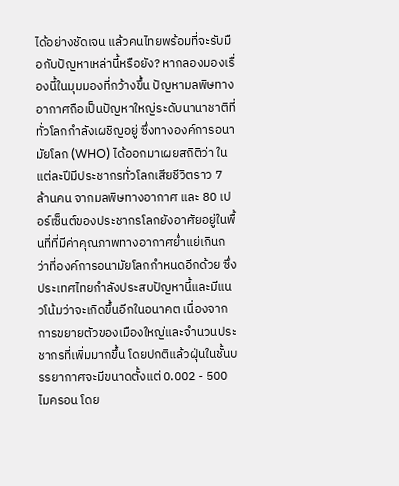ได้อย่างชัดเจน แล้วคนไทยพร้อมที่จะรับมือกับปัญหาเหล่านี้หรือยัง? หากลองมองเรื่องนี้ในมุมมองที่กว้างขึ้น ปัญหามลพิษทางอากาศถือเป็นปัญหาใหญ่ระดับนานาชาติที่ทั่วโลกกำลังเผชิญอยู่ ซึ่งทางองค์การอนามัยโลก (WHO) ได้ออกมาเผยสถิติว่า ในแต่ละปีมีประชากรทั่วโลกเสียชีวิตราว 7 ล้านคน จากมลพิษทางอากาศ และ 80 เปอร์เซ็นต์ของประชากรโลกยังอาศัยอยู่ในพื้นที่ที่มีค่าคุณภาพทางอากาศย่ำแย่เกินกว่าที่องค์การอนามัยโลกกำหนดอีกด้วย ซึ่งประเทศไทยกำลังประสบปัญหานี้และมีแนวโน้มว่าจะเกิดขึ้นอีกในอนาคต เนื่องจากการขยายตัวของเมืองใหญ่และจำนวนประชากรที่เพิ่มมากขึ้น โดยปกติแล้วฝุ่นในชั้นบรรยากาศจะมีขนาดตั้งแต่ 0.002 - 500 ไมครอน โดย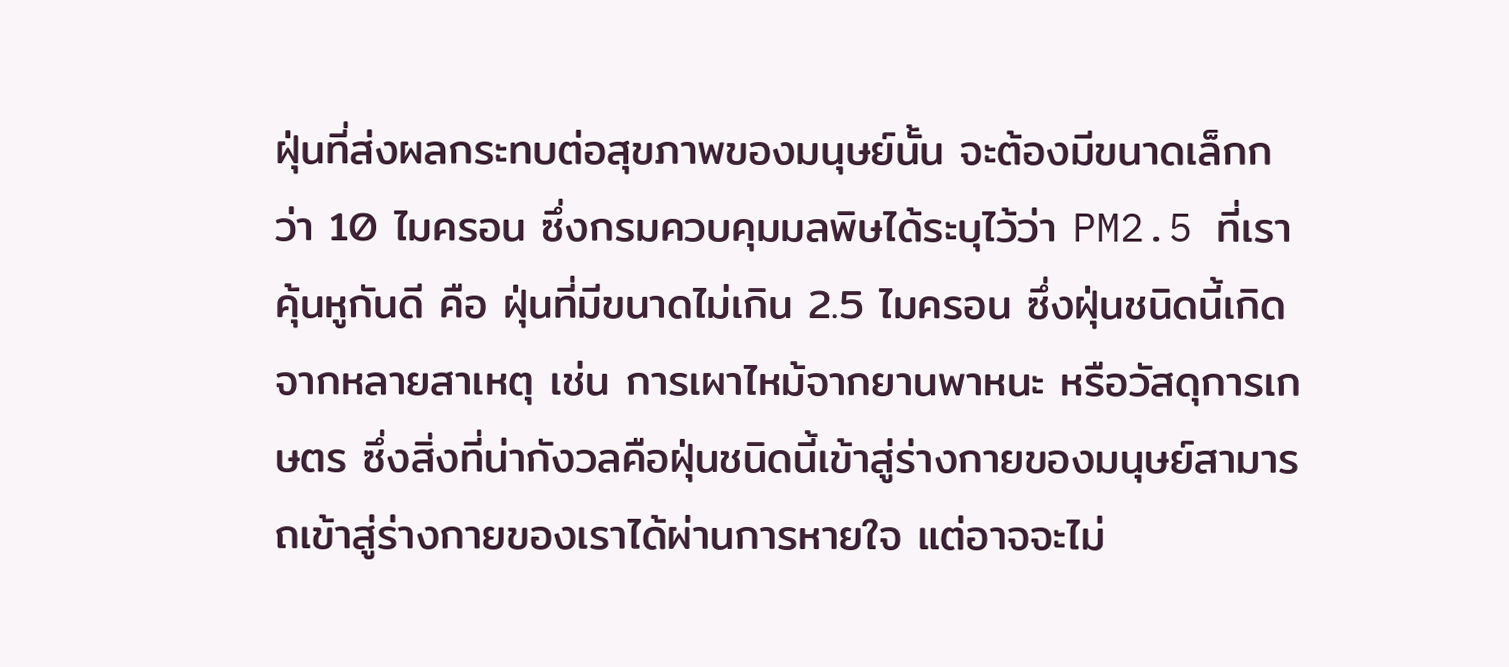ฝุ่นที่ส่งผลกระทบต่อสุขภาพของมนุษย์นั้น จะต้องมีขนาดเล็กกว่า 10 ไมครอน ซึ่งกรมควบคุมมลพิษได้ระบุไว้ว่า PM2.5 ที่เราคุ้นหูกันดี คือ ฝุ่นที่มีขนาดไม่เกิน 2.5 ไมครอน ซึ่งฝุ่นชนิดนี้เกิดจากหลายสาเหตุ เช่น การเผาไหม้จากยานพาหนะ หรือวัสดุการเกษตร ซึ่งสิ่งที่น่ากังวลคือฝุ่นชนิดนี้เข้าสู่ร่างกายของมนุษย์สามารถเข้าสู่ร่างกายของเราได้ผ่านการหายใจ แต่อาจจะไม่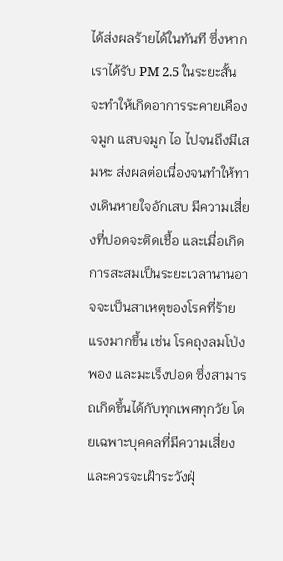ได้ส่งผลร้ายได้ในทันที ซึ่งหากเราได้รับ PM 2.5 ในระยะสั้น จะทำให้เกิดอาการระคายเคืองจมูก แสบจมูก ไอ ไปจนถึงมีเสมหะ ส่งผลต่อเนื่องจนทำให้ทางเดินหายใจอักเสบ มีความเสี่ยงที่ปอดจะติดเชื้อ และเมื่อเกิดการสะสมเป็นระยะเวลานานอาจจะเป็นสาเหตุของโรคที่ร้ายแรงมากขึ้น เช่น โรคถุงลมโป่งพอง และมะเร็งปอด ซึ่งสามารถเกิดขึ้นได้กับทุกเพศทุกวัย โดยเฉพาะบุคคลที่มีความเสี่ยงและควรจะเฝ้าระวังฝุ่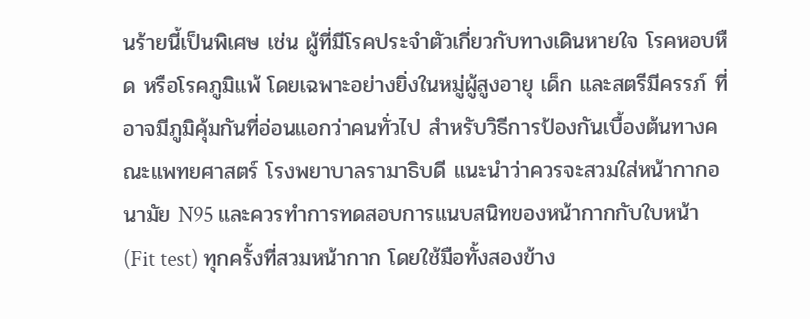นร้ายนี้เป็นพิเศษ เช่น ผู้ที่มีโรคประจำตัวเกี่ยวกับทางเดินหายใจ โรคหอบหืด หรือโรคภูมิแพ้ โดยเฉพาะอย่างยิ่งในหมู่ผู้สูงอายุ เด็ก และสตรีมีครรภ์ ที่อาจมีภูมิคุ้มกันที่อ่อนแอกว่าคนทั่วไป สำหรับวิธีการป้องกันเบื้องต้นทางคณะแพทยศาสตร์ โรงพยาบาลรามาธิบดี แนะนำว่าควรจะสวมใส่หน้ากากอนามัย N95 และควรทำการทดสอบการแนบสนิทของหน้ากากกับใบหน้า (Fit test) ทุกครั้งที่สวมหน้ากาก โดยใช้มือทั้งสองข้าง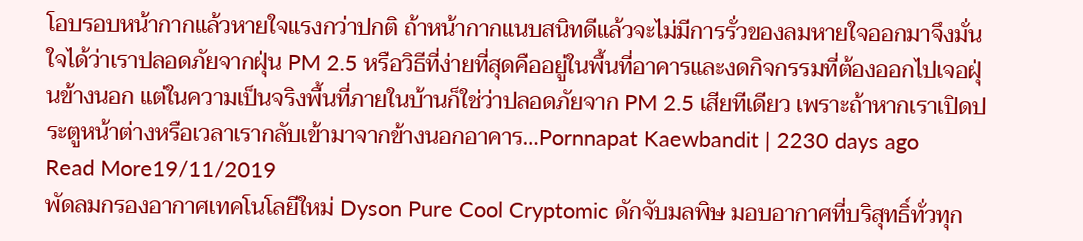โอบรอบหน้ากากแล้วหายใจแรงกว่าปกติ ถ้าหน้ากากแนบสนิทดีแล้วจะไม่มีการรั่วของลมหายใจออกมาจึงมั่นใจได้ว่าเราปลอดภัยจากฝุ่น PM 2.5 หรือวิธีที่ง่ายที่สุดคืออยู่ในพื้นที่อาคารและงดกิจกรรมที่ต้องออกไปเจอฝุ่นข้างนอก แต่ในความเป็นจริงพื้นที่ภายในบ้านก็ใช่ว่าปลอดภัยจาก PM 2.5 เสียทีเดียว เพราะถ้าหากเราเปิดประตูหน้าต่างหรือเวลาเรากลับเข้ามาจากข้างนอกอาคาร…Pornnapat Kaewbandit | 2230 days ago
Read More19/11/2019
พัดลมกรองอากาศเทคโนโลยีใหม่ Dyson Pure Cool Cryptomic ดักจับมลพิษ มอบอากาศที่บริสุทธิ์ทั่วทุก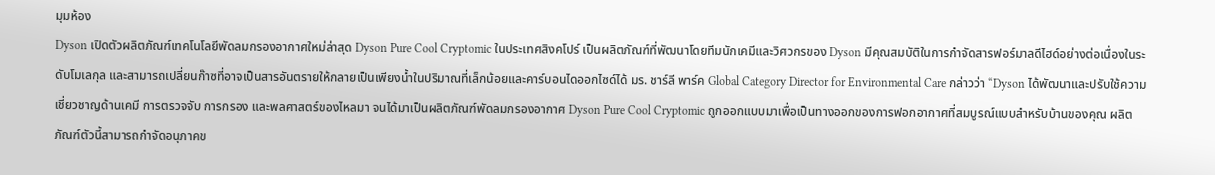มุมห้อง
Dyson เปิดตัวผลิตภัณฑ์เทคโนโลยีพัดลมกรองอากาศใหม่ล่าสุด Dyson Pure Cool Cryptomic ในประเทศสิงคโปร์ เป็นผลิตภัณฑ์ที่พัฒนาโดยทีมนักเคมีและวิศวกรของ Dyson มีคุณสมบัติในการกำจัดสารฟอร์มาลดีไฮด์อย่างต่อเนื่องในระดับโมเลกุล และสามารถเปลี่ยนก๊าซที่อาจเป็นสารอันตรายให้กลายเป็นเพียงน้ำในปริมาณที่เล็กน้อยและคาร์บอนไดออกไซด์ได้ มร. ชาร์ลี พาร์ค Global Category Director for Environmental Care กล่าวว่า “Dyson ได้พัฒนาและปรับใช้ความเชี่ยวชาญด้านเคมี การตรวจจับ การกรอง และพลศาสตร์ของไหลมา จนได้มาเป็นผลิตภัณฑ์พัดลมกรองอากาศ Dyson Pure Cool Cryptomic ถูกออกแบบมาเพื่อเป็นทางออกของการฟอกอากาศที่สมบูรณ์แบบสำหรับบ้านของคุณ ผลิตภัณฑ์ตัวนี้สามารถกำจัดอนุภาคข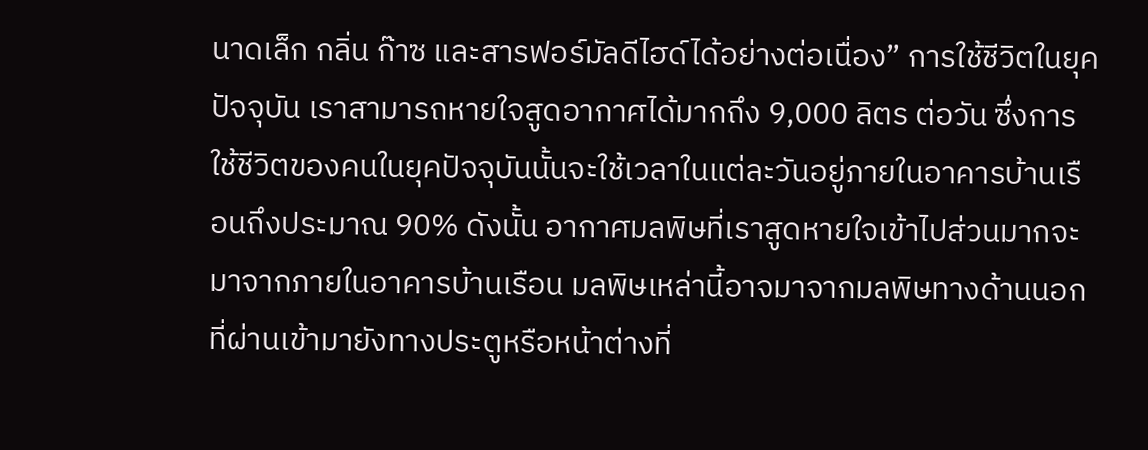นาดเล็ก กลิ่น ก๊าซ และสารฟอร์มัลดีไฮด์ได้อย่างต่อเนื่อง” การใช้ชีวิตในยุคปัจจุบัน เราสามารถหายใจสูดอากาศได้มากถึง 9,000 ลิตร ต่อวัน ซึ่งการใช้ชีวิตของคนในยุคปัจจุบันนั้นจะใช้เวลาในแต่ละวันอยู่ภายในอาคารบ้านเรือนถึงประมาณ 90% ดังนั้น อากาศมลพิษที่เราสูดหายใจเข้าไปส่วนมากจะมาจากภายในอาคารบ้านเรือน มลพิษเหล่านี้อาจมาจากมลพิษทางด้านนอกที่ผ่านเข้ามายังทางประตูหรือหน้าต่างที่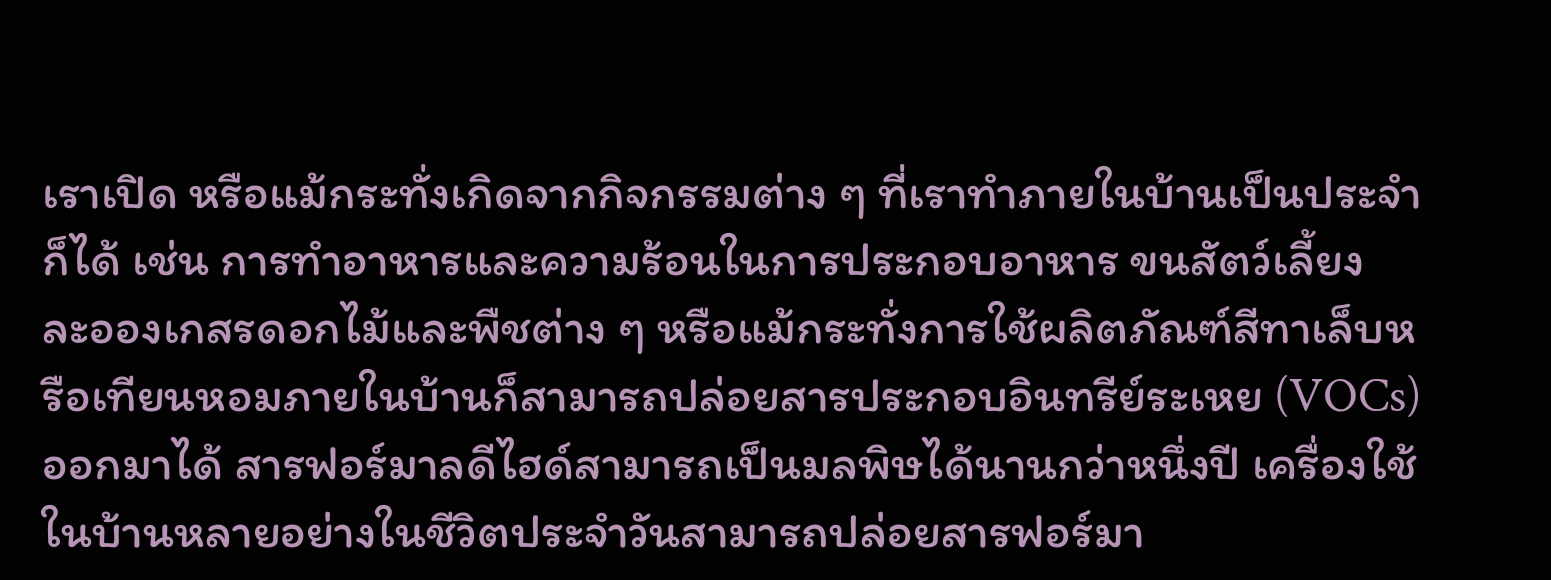เราเปิด หรือแม้กระทั่งเกิดจากกิจกรรมต่าง ๆ ที่เราทำภายในบ้านเป็นประจำก็ได้ เช่น การทำอาหารและความร้อนในการประกอบอาหาร ขนสัตว์เลี้ยง ละอองเกสรดอกไม้และพืชต่าง ๆ หรือแม้กระทั่งการใช้ผลิตภัณฑ์สีทาเล็บหรือเทียนหอมภายในบ้านก็สามารถปล่อยสารประกอบอินทรีย์ระเหย (VOCs) ออกมาได้ สารฟอร์มาลดีไฮด์สามารถเป็นมลพิษได้นานกว่าหนึ่งปี เครื่องใช้ในบ้านหลายอย่างในชีวิตประจำวันสามารถปล่อยสารฟอร์มา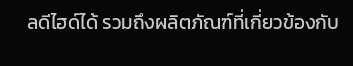ลดีไฮด์ได้ รวมถึงผลิตภัณฑ์ที่เกี่ยวข้องกับ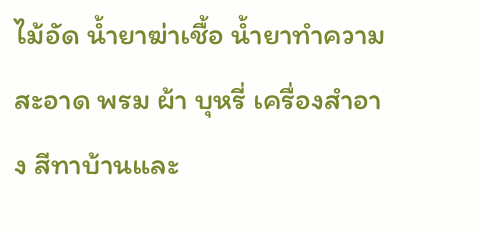ไม้อัด น้ำยาฆ่าเชื้อ น้ำยาทำความสะอาด พรม ผ้า บุหรี่ เครื่องสำอาง สีทาบ้านและ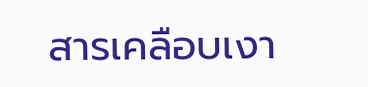สารเคลือบเงา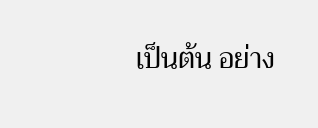เป็นต้น อย่าง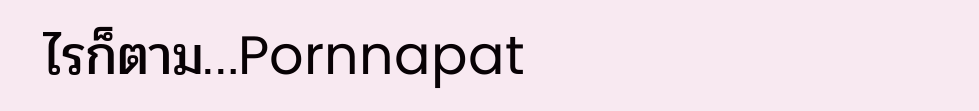ไรก็ตาม…Pornnapat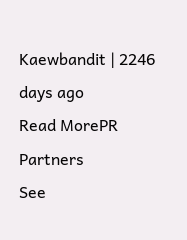Kaewbandit | 2246 days ago
Read MorePR Partners
See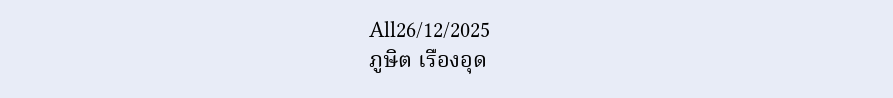All26/12/2025
ภูษิต เรืองอุด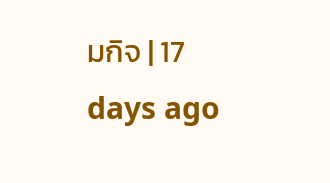มกิจ | 17 days ago